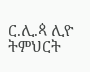ር.ሊ.ጳ ሊዮ ትምህርት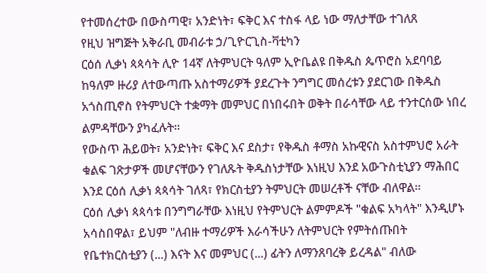የተመሰረተው በውስጣዊ፣ አንድነት፣ ፍቅር እና ተስፋ ላይ ነው ማለታቸው ተገለጸ
የዚህ ዝግጅት አቅራቢ መብራቱ ኃ/ጊዮርጊስ-ቫቲካን
ርዕሰ ሊቃነ ጳጳሳት ሊዮ 14ኛ ለትምህርት ዓለም ኢዮቤልዩ በቅዱስ ጴጥሮስ አደባባይ ከዓለም ዙሪያ ለተውጣጡ አስተማሪዎች ያደረጉት ንግግር መሰረቱን ያደርገው በቅዱስ አጎስጢኖስ የትምህርት ተቋማት መምህር በነበሩበት ወቅት በራሳቸው ላይ ተንተርሰው ነበረ ልምዳቸውን ያካፈሉት።
የውስጥ ሕይወት፣ አንድነት፣ ፍቅር እና ደስታ፣ የቅዱስ ቶማስ አኩዊናስ አስተምህሮ አራት ቁልፍ ገጽታዎች መሆናቸውን የገለጹት ቅዱስነታቸው እነዚህ እንደ አውጉስቲኒያን ማሕበር እንደ ርዕሰ ሊቃነ ጳጳሳት ገለጻ፣ የክርስቲያን ትምህርት መሠረቶች ናቸው ብለዋል።
ርዕሰ ሊቃነ ጳጳሳቱ በንግግራቸው እነዚህ የትምህርት ልምምዶች "ቁልፍ አካላት" እንዲሆኑ አሳስበዋል፣ ይህም "ለብዙ ተማሪዎች እራሳችሁን ለትምህርት የምትሰጡበት የቤተክርስቲያን (...) እናት እና መምህር (...) ፊትን ለማንጸባረቅ ይረዳል" ብለው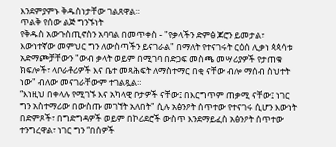እንደምያምኑ ቅዱስነታቸው ገልጸዋል።
ጥልቅ የሰው ልጅ ግንኙነት
የቅዱስ አውጉስጢኖስን አባባል በመጥቀስ - "የቃላችን ድምፅ ጆሮን ይመታል፣ እውነተኛው መምህር ግን ለውስጣችን ይናገራል" በማለት የተናገሩት ርዕሰ ሊቃነ ጳጳሳቱ አድማጮቻቸውን "ውብ ቃላት ወይም በሚገባ በድጋፍ መስጫ መሣሪያዎች የታጠቁ ክፍሎች፣ ላቦራቶሪዎች እና ቤተ መጻሕፍት ለማስተማር በቂ ናቸው ብሎ ማሰብ ስህተት ነው" ብለው መናገራቸውም ተገልጿል።
“እነዚህ በቀላሉ የሚገኙ እና አካላዊ ቦታዎች ናቸው፤ በእርግጥም ጠቃሚ ናቸው፤ ነገር ግን አስተማሪው በውስጡ መገኘት አለበት" ሲሉ አፅንዖት ሰጥተው የተናገሩ ሲሆን እውነት በድምጾች፣ በግድግዳዎች ወይም በኮሪደሮች ውስጥ እንደማይፈስ አፅንዖት ሰጥተው ተንግረዋል፣ ነገር ግን “በሰዎች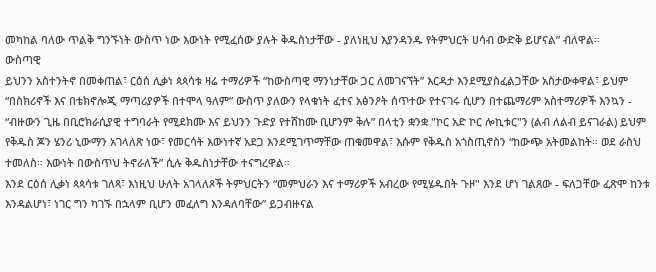መካከል ባለው ጥልቅ ግንኙነት ውስጥ ነው እውነት የሚፈሰው ያሉት ቅዱስነታቸው - ያለነዚህ እያንዳንዱ የትምህርት ሀሳብ ውድቅ ይሆናል” ብለዋል።
ውስጣዊ
ይህንን አስተንትኖ በመቀጠል፣ ርዕሰ ሊቃነ ጳጳሳቱ ዛሬ ተማሪዎች “ከውስጣዊ ማንነታቸው ጋር ለመገናኘት” እርዳታ እንደሚያስፈልጋቸው አስታውቀዋል፣ ይህም “በስክሪኖች እና በቴክኖሎጂ ማጣሪያዎች በተሞላ ዓለም” ውስጥ ያለውን የላቁነት ፈተና አፅንዖት ሰጥተው የተናገሩ ሲሆን በተጨማሪም አስተማሪዎች እንኳን - “ብዙውን ጊዜ በቢሮክራሲያዊ ተግባራት የሚደክሙ እና ይህንን ጉድያ የተሸከሙ ቢሆንም ቅሉ” በላቲን ቋንቋ "ኮር አድ ኮር ሎኪቱር"ን (ልብ ለልብ ይናገራል) ይህም የቅዱስ ጆን ሄንሪ ኒውማን አገላለጽ ነው፣ የመርሳት እውነተኛ አደጋ እንደሚገጥማቸው ጠቁመዋል፣ እሱም የቅዱስ አጎስጢኖስን “ከውጭ አትመልከት። ወደ ራስህ ተመለስ። እውነት በውስጥህ ትኖራለች” ሲሉ ቅዱስነታቸው ተናግረዋል።
እንደ ርዕሰ ሊቃነ ጳጳሳቱ ገለጻ፣ እነዚህ ሁለት አገላለጾች ትምህርትን “መምህራን እና ተማሪዎች አብረው የሚሄዱበት ጉዞ" እንደ ሆነ ገልጸው - ፍለጋቸው ፈጽሞ ከንቱ እንዳልሆነ፣ ነገር ግን ካገኙ በኋላም ቢሆን መፈለግ እንዳለባቸው” ይጋብዙናል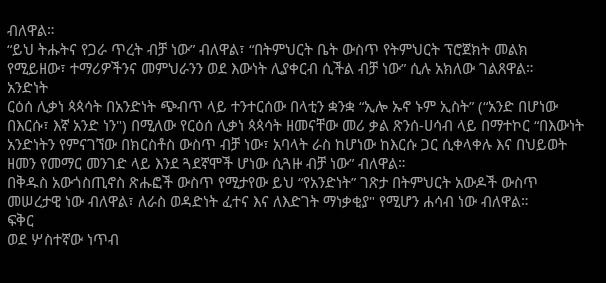ብለዋል።
“ይህ ትሑትና የጋራ ጥረት ብቻ ነው” ብለዋል፣ “በትምህርት ቤት ውስጥ የትምህርት ፕሮጀክት መልክ የሚይዘው፣ ተማሪዎችንና መምህራንን ወደ እውነት ሊያቀርብ ሲችል ብቻ ነው” ሲሉ አክለው ገልጸዋል።
አንድነት
ርዕሰ ሊቃነ ጳጳሳት በአንድነት ጭብጥ ላይ ተንተርሰው በላቲን ቋንቋ “ኢሎ ኡኖ ኑም ኢስት” (“አንድ በሆነው በእርሱ፣ እኛ አንድ ነን") በሚለው የርዕሰ ሊቃነ ጳጳሳት ዘመናቸው መሪ ቃል ጽንሰ-ሀሳብ ላይ በማተኮር “በእውነት አንድነትን የምናገኘው በክርስቶስ ውስጥ ብቻ ነው፣ አባላት ራስ ከሆነው ከእርሱ ጋር ሲቀላቀሉ እና በህይወት ዘመን የመማር መንገድ ላይ እንደ ጓደኛሞች ሆነው ሲጓዙ ብቻ ነው” ብለዋል።
በቅዱስ አውጎስጢኖስ ጽሑፎች ውስጥ የሚታየው ይህ “የአንድነት” ገጽታ በትምህርት አውዶች ውስጥ መሠረታዊ ነው ብለዋል፣ ለራስ ወዳድነት ፈተና እና ለእድገት ማነቃቂያ" የሚሆን ሐሳብ ነው ብለዋል።
ፍቅር
ወደ ሦስተኛው ነጥብ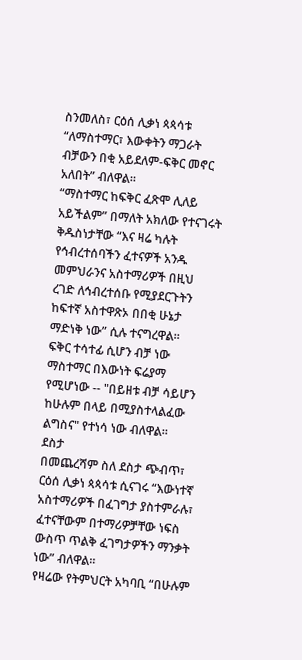ስንመለስ፣ ርዕሰ ሊቃነ ጳጳሳቱ “ለማስተማር፣ እውቀትን ማጋራት ብቻውን በቂ አይደለም-ፍቅር መኖር አለበት” ብለዋል።
“ማስተማር ከፍቅር ፈጽሞ ሊለይ አይችልም” በማለት አክለው የተናገሩት ቅዱስነታቸው “እና ዛሬ ካሉት የኅብረተሰባችን ፈተናዎች አንዱ መምህራንና አስተማሪዎች በዚህ ረገድ ለኅብረተሰቡ የሚያደርጉትን ከፍተኛ አስተዋጽኦ በበቂ ሁኔታ ማድነቅ ነው” ሲሉ ተናግረዋል።
ፍቅር ተሳተፊ ሲሆን ብቻ ነው ማስተማር በእውነት ፍሬያማ የሚሆነው -- "በይዘቱ ብቻ ሳይሆን ከሁሉም በላይ በሚያስተላልፈው ልግስና" የተነሳ ነው ብለዋል።
ደስታ
በመጨረሻም ስለ ደስታ ጭብጥ፣ ርዕሰ ሊቃነ ጳጳሳቱ ሲናገሩ “እውነተኛ አስተማሪዎች በፈገግታ ያስተምራሉ፣ ፈተናቸውም በተማሪዎቻቸው ነፍስ ውስጥ ጥልቅ ፈገግታዎችን ማንቃት ነው” ብለዋል።
የዛሬው የትምህርት አካባቢ “በሁሉም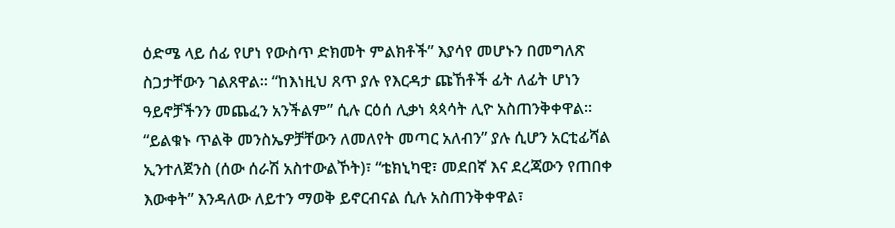ዕድሜ ላይ ሰፊ የሆነ የውስጥ ድክመት ምልክቶች” እያሳየ መሆኑን በመግለጽ ስጋታቸውን ገልጸዋል። “ከእነዚህ ጸጥ ያሉ የእርዳታ ጩኸቶች ፊት ለፊት ሆነን ዓይኖቻችንን መጨፈን አንችልም” ሲሉ ርዕሰ ሊቃነ ጳጳሳት ሊዮ አስጠንቅቀዋል። “ይልቁኑ ጥልቅ መንስኤዎቻቸውን ለመለየት መጣር አለብን” ያሉ ሲሆን አርቲፊሻል ኢንተለጀንስ (ሰው ሰራሽ አስተውልኾት)፣ “ቴክኒካዊ፣ መደበኛ እና ደረጃውን የጠበቀ እውቀት” እንዳለው ለይተን ማወቅ ይኖርብናል ሲሉ አስጠንቅቀዋል፣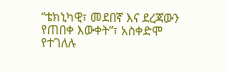“ቴክኒካዊ፣ መደበኛ እና ደረጃውን የጠበቀ እውቀት”፣ አስቀድሞ የተገለሉ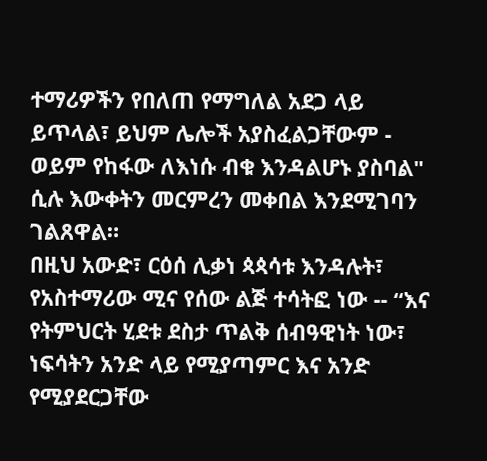ተማሪዎችን የበለጠ የማግለል አደጋ ላይ ይጥላል፣ ይህም ሌሎች አያስፈልጋቸውም - ወይም የከፋው ለእነሱ ብቁ እንዳልሆኑ ያስባል" ሲሉ እውቀትን መርምረን መቀበል እንደሚገባን ገልጸዋል።
በዚህ አውድ፣ ርዕሰ ሊቃነ ጳጳሳቱ እንዳሉት፣ የአስተማሪው ሚና የሰው ልጅ ተሳትፎ ነው -- “እና የትምህርት ሂደቱ ደስታ ጥልቅ ሰብዓዊነት ነው፣ ነፍሳትን አንድ ላይ የሚያጣምር እና አንድ የሚያደርጋቸው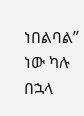ነበልባል” ነው ካሉ በኋላ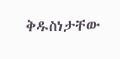ቅዱስነታቸው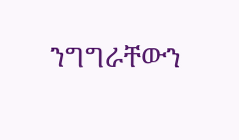ንግግራቸውን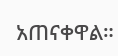አጠናቀዋል።